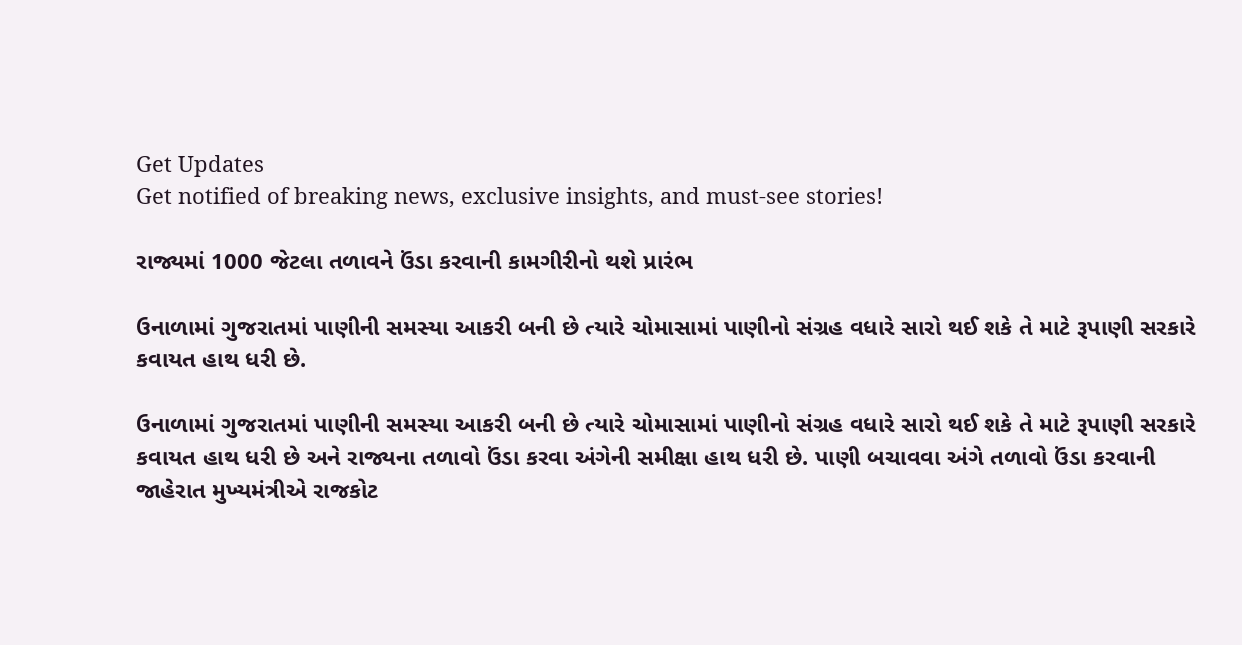Get Updates
Get notified of breaking news, exclusive insights, and must-see stories!

રાજ્યમાં 1000 જેટલા તળાવને ઉંડા કરવાની કામગીરીનો થશે પ્રારંભ

ઉનાળામાં ગુજરાતમાં પાણીની સમસ્યા આકરી બની છે ત્યારે ચોમાસામાં પાણીનો સંગ્રહ વધારે સારો થઈ શકે તે માટે રૂપાણી સરકારે કવાયત હાથ ધરી છે.

ઉનાળામાં ગુજરાતમાં પાણીની સમસ્યા આકરી બની છે ત્યારે ચોમાસામાં પાણીનો સંગ્રહ વધારે સારો થઈ શકે તે માટે રૂપાણી સરકારે કવાયત હાથ ધરી છે અને રાજ્યના તળાવો ઉંડા કરવા અંગેની સમીક્ષા હાથ ધરી છે. પાણી બચાવવા અંગે તળાવો ઉંડા કરવાની જાહેરાત મુખ્યમંત્રીએ રાજકોટ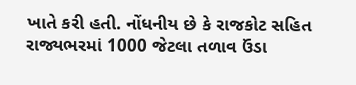ખાતે કરી હતી. નોંધનીય છે કે રાજકોટ સહિત રાજ્યભરમાં 1000 જેટલા તળાવ ઉંડા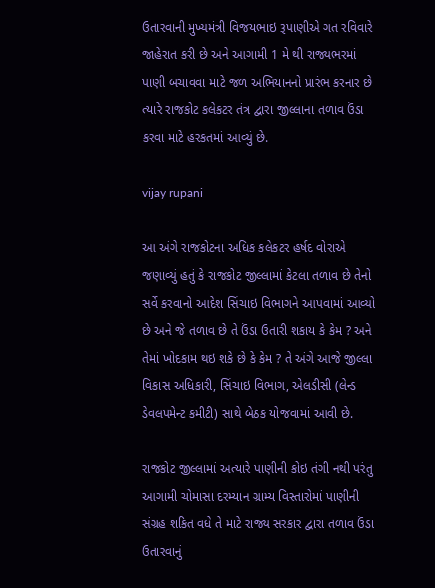ઉતારવાની મુખ્યમંત્રી વિજયભાઇ રૂપાણીએ ગત રવિવારે જાહેરાત કરી છે અને આગામી 1 મે થી રાજ્યભરમાં પાણી બચાવવા માટે જળ અભિયાનનો પ્રારંભ કરનાર છે ત્યારે રાજકોટ કલેકટર તંત્ર દ્વારા જીલ્લાના તળાવ ઉંડા કરવા માટે હરકતમાં આવ્યું છે.

vijay rupani

આ અંગે રાજકોટના અધિક કલેકટર હર્ષદ વોરાએ જણાવ્યું હતું કે રાજકોટ જીલ્લામાં કેટલા તળાવ છે તેનો સર્વે કરવાનો આદેશ સિંચાઇ વિભાગને આપવામાં આવ્યો છે અને જે તળાવ છે તે ઉંડા ઉતારી શકાય કે કેમ ? અને તેમાં ખોદકામ થઇ શકે છે કે કેમ ? તે અંગે આજે જીલ્લા વિકાસ અધિકારી, સિંચાઇ વિભાગ, એલડીસી (લેન્ડ ડેવલપમેન્ટ કમીટી) સાથે બેઠક યોજવામાં આવી છે.

રાજકોટ જીલ્લામાં અત્યારે પાણીની કોઇ તંગી નથી પરંતુ આગામી ચોમાસા દરમ્યાન ગ્રામ્ય વિસ્તારોમાં પાણીની સંગ્રહ શકિત વધે તે માટે રાજ્ય સરકાર દ્વારા તળાવ ઉંડા ઉતારવાનું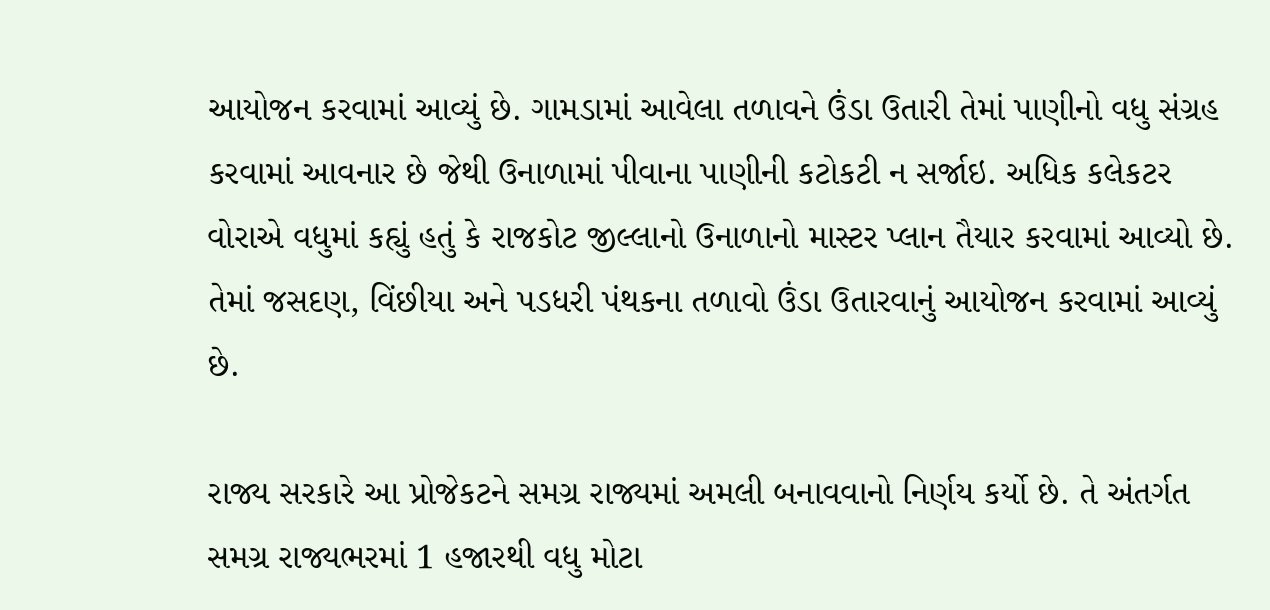આયોજન કરવામાં આવ્યું છે. ગામડામાં આવેલા તળાવને ઉંડા ઉતારી તેમાં પાણીનો વધુ સંગ્રહ કરવામાં આવનાર છે જેથી ઉનાળામાં પીવાના પાણીની કટોકટી ન સર્જાઇ. અધિક કલેકટર વોરાએ વધુમાં કહ્યું હતું કે રાજકોટ જીલ્લાનો ઉનાળાનો માસ્ટર પ્લાન તૈયાર કરવામાં આવ્યો છે. તેમાં જસદણ, વિંછીયા અને પડધરી પંથકના તળાવો ઉંડા ઉતારવાનું આયોજન કરવામાં આવ્યું છે.

રાજ્ય સરકારે આ પ્રોજેકટને સમગ્ર રાજ્યમાં અમલી બનાવવાનો નિર્ણય કર્યો છે. તે અંતર્ગત સમગ્ર રાજ્યભરમાં 1 હજારથી વધુ મોટા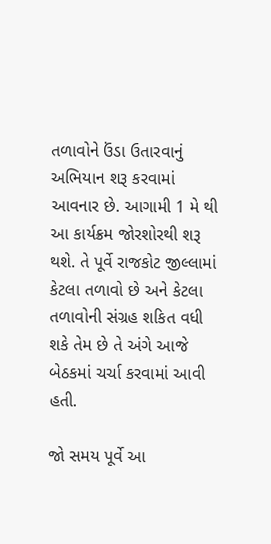તળાવોને ઉંડા ઉતારવાનું અભિયાન શરૂ કરવામાં આવનાર છે. આગામી 1 મે થી આ કાર્યક્રમ જોરશોરથી શરૂ થશે. તે પૂર્વે રાજકોટ જીલ્લામાં કેટલા તળાવો છે અને કેટલા તળાવોની સંગ્રહ શકિત વધી શકે તેમ છે તે અંગે આજે બેઠકમાં ચર્ચા કરવામાં આવી હતી.

જો સમય પૂર્વે આ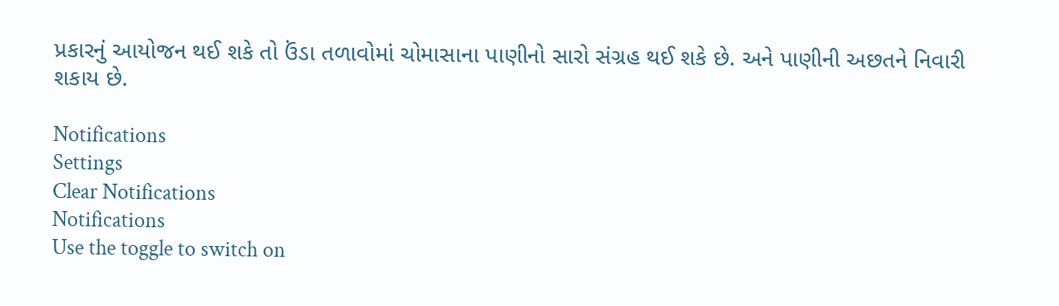પ્રકારનું આયોજન થઈ શકે તો ઉંડા તળાવોમાં ચોમાસાના પાણીનો સારો સંગ્રહ થઈ શકે છે. અને પાણીની અછતને નિવારી શકાય છે.

Notifications
Settings
Clear Notifications
Notifications
Use the toggle to switch on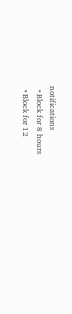notifications
  • Block for 8 hours
  • Block for 12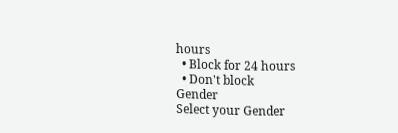hours
  • Block for 24 hours
  • Don't block
Gender
Select your Gender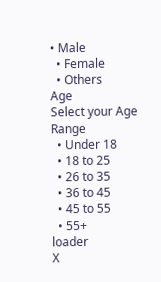• Male
  • Female
  • Others
Age
Select your Age Range
  • Under 18
  • 18 to 25
  • 26 to 35
  • 36 to 45
  • 45 to 55
  • 55+
loader
X